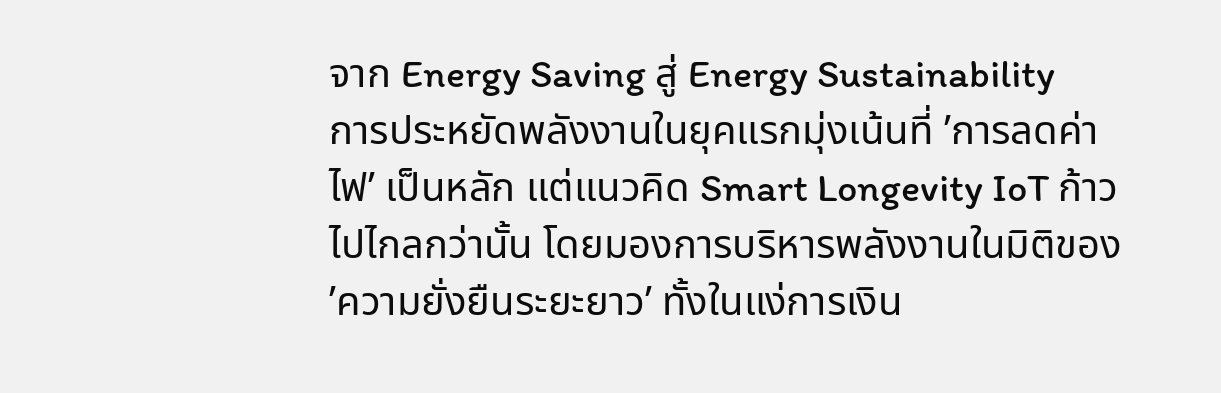จาก Energy Saving สู่ Energy Sustainability
การประหยัดพลังงานในยุคแรกมุ่งเน้นที่ ’การลดค่าไฟ’ เป็นหลัก แต่แนวคิด Smart Longevity IoT ก้าวไปไกลกว่านั้น โดยมองการบริหารพลังงานในมิติของ ’ความยั่งยืนระยะยาว’ ทั้งในแง่การเงิน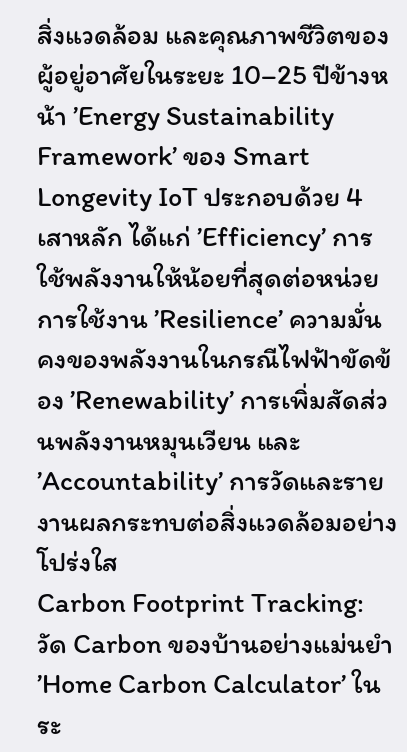สิ่งแวดล้อม และคุณภาพชีวิตของผู้อยู่อาศัยในระยะ 10–25 ปีข้างหน้า ’Energy Sustainability Framework’ ของ Smart Longevity IoT ประกอบด้วย 4 เสาหลัก ได้แก่ ’Efficiency’ การใช้พลังงานให้น้อยที่สุดต่อหน่วยการใช้งาน ’Resilience’ ความมั่นคงของพลังงานในกรณีไฟฟ้าขัดข้อง ’Renewability’ การเพิ่มสัดส่วนพลังงานหมุนเวียน และ ’Accountability’ การวัดและรายงานผลกระทบต่อสิ่งแวดล้อมอย่างโปร่งใส
Carbon Footprint Tracking: วัด Carbon ของบ้านอย่างแม่นยำ
’Home Carbon Calculator’ ในระ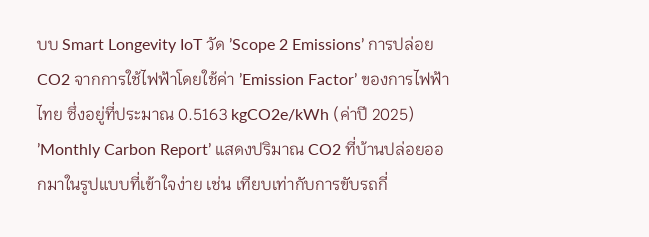บบ Smart Longevity IoT วัด ’Scope 2 Emissions’ การปล่อย CO2 จากการใช้ไฟฟ้าโดยใช้ค่า ’Emission Factor’ ของการไฟฟ้าไทย ซึ่งอยู่ที่ประมาณ 0.5163 kgCO2e/kWh (ค่าปี 2025) ’Monthly Carbon Report’ แสดงปริมาณ CO2 ที่บ้านปล่อยออกมาในรูปแบบที่เข้าใจง่าย เช่น เทียบเท่ากับการขับรถกี่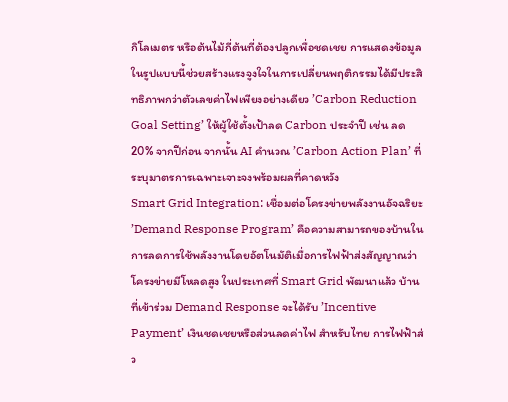กิโลเมตร หรือต้นไม้กี่ต้นที่ต้องปลูกเพื่อชดเชย การแสดงข้อมูลในรูปแบบนี้ช่วยสร้างแรงจูงใจในการเปลี่ยนพฤติกรรมได้มีประสิทธิภาพกว่าตัวเลขค่าไฟเพียงอย่างเดียว ’Carbon Reduction Goal Setting’ ให้ผู้ใช้ตั้งเป้าลด Carbon ประจำปี เช่น ลด 20% จากปีก่อน จากนั้น AI คำนวณ ’Carbon Action Plan’ ที่ระบุมาตรการเฉพาะเจาะจงพร้อมผลที่คาดหวัง
Smart Grid Integration: เชื่อมต่อโครงข่ายพลังงานอัจฉริยะ
’Demand Response Program’ คือความสามารถของบ้านในการลดการใช้พลังงานโดยอัตโนมัติเมื่อการไฟฟ้าส่งสัญญาณว่าโครงข่ายมีโหลดสูง ในประเทศที่ Smart Grid พัฒนาแล้ว บ้านที่เข้าร่วม Demand Response จะได้รับ ’Incentive Payment’ เงินชดเชยหรือส่วนลดค่าไฟ สำหรับไทย การไฟฟ้าส่ว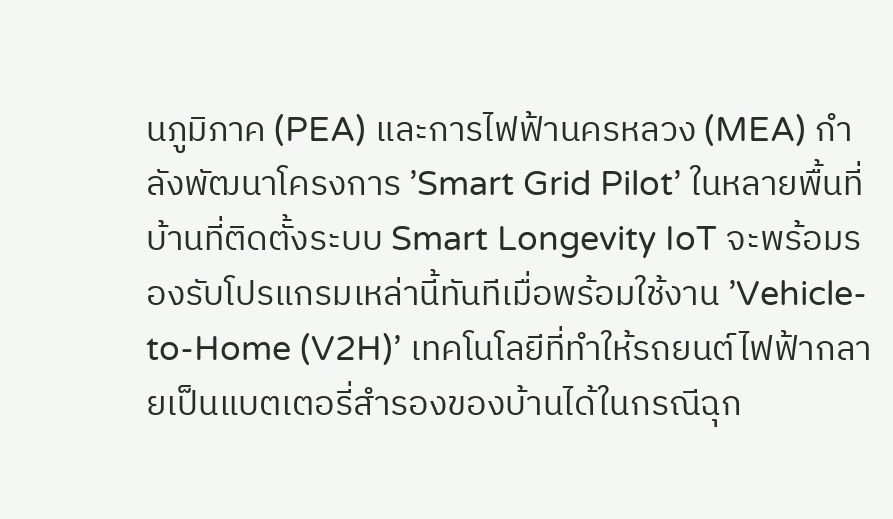นภูมิภาค (PEA) และการไฟฟ้านครหลวง (MEA) กำลังพัฒนาโครงการ ’Smart Grid Pilot’ ในหลายพื้นที่ บ้านที่ติดตั้งระบบ Smart Longevity IoT จะพร้อมรองรับโปรแกรมเหล่านี้ทันทีเมื่อพร้อมใช้งาน ’Vehicle-to-Home (V2H)’ เทคโนโลยีที่ทำให้รถยนต์ไฟฟ้ากลายเป็นแบตเตอรี่สำรองของบ้านได้ในกรณีฉุก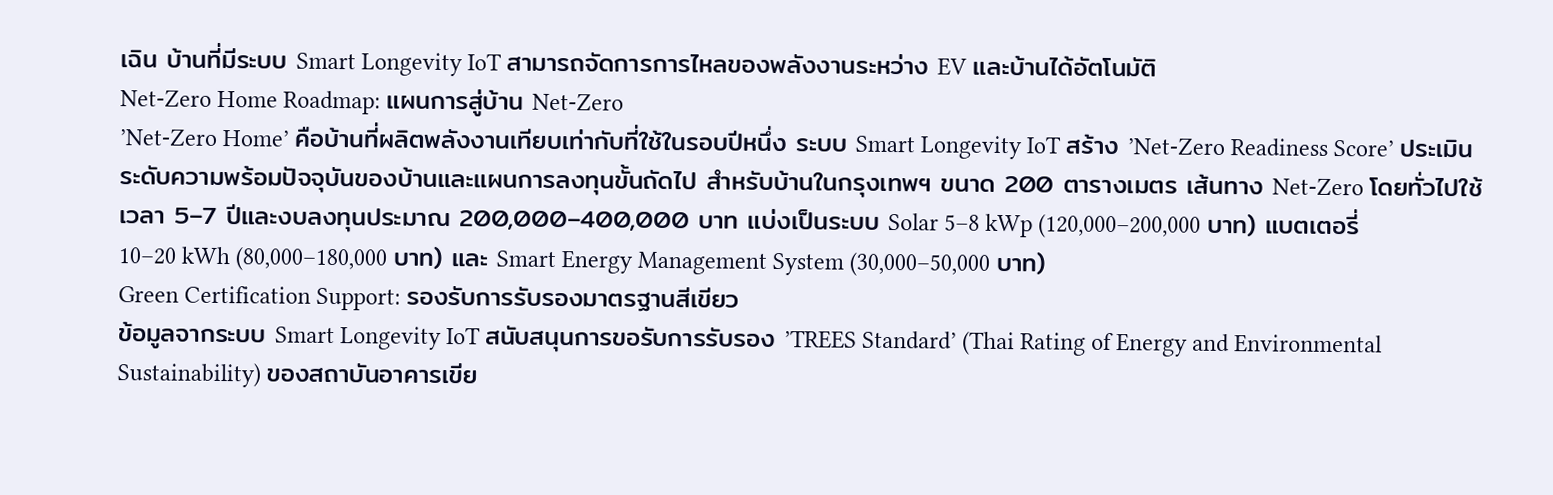เฉิน บ้านที่มีระบบ Smart Longevity IoT สามารถจัดการการไหลของพลังงานระหว่าง EV และบ้านได้อัตโนมัติ
Net-Zero Home Roadmap: แผนการสู่บ้าน Net-Zero
’Net-Zero Home’ คือบ้านที่ผลิตพลังงานเทียบเท่ากับที่ใช้ในรอบปีหนึ่ง ระบบ Smart Longevity IoT สร้าง ’Net-Zero Readiness Score’ ประเมินระดับความพร้อมปัจจุบันของบ้านและแผนการลงทุนขั้นถัดไป สำหรับบ้านในกรุงเทพฯ ขนาด 200 ตารางเมตร เส้นทาง Net-Zero โดยทั่วไปใช้เวลา 5–7 ปีและงบลงทุนประมาณ 200,000–400,000 บาท แบ่งเป็นระบบ Solar 5–8 kWp (120,000–200,000 บาท) แบตเตอรี่ 10–20 kWh (80,000–180,000 บาท) และ Smart Energy Management System (30,000–50,000 บาท)
Green Certification Support: รองรับการรับรองมาตรฐานสีเขียว
ข้อมูลจากระบบ Smart Longevity IoT สนับสนุนการขอรับการรับรอง ’TREES Standard’ (Thai Rating of Energy and Environmental Sustainability) ของสถาบันอาคารเขีย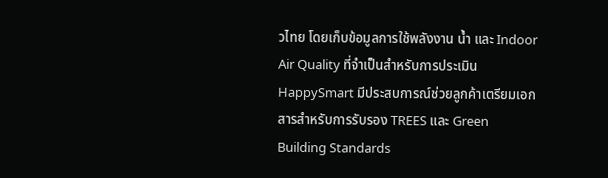วไทย โดยเก็บข้อมูลการใช้พลังงาน น้ำ และ Indoor Air Quality ที่จำเป็นสำหรับการประเมิน HappySmart มีประสบการณ์ช่วยลูกค้าเตรียมเอกสารสำหรับการรับรอง TREES และ Green Building Standards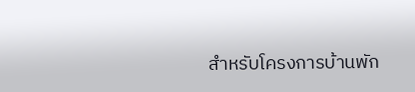สำหรับโครงการบ้านพัก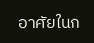อาศัยในก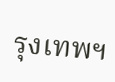รุงเทพฯ